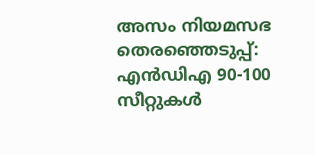അസം നിയമസഭ തെരഞ്ഞെടുപ്പ്: എന്‍ഡിഎ 90-100 സീറ്റുകള്‍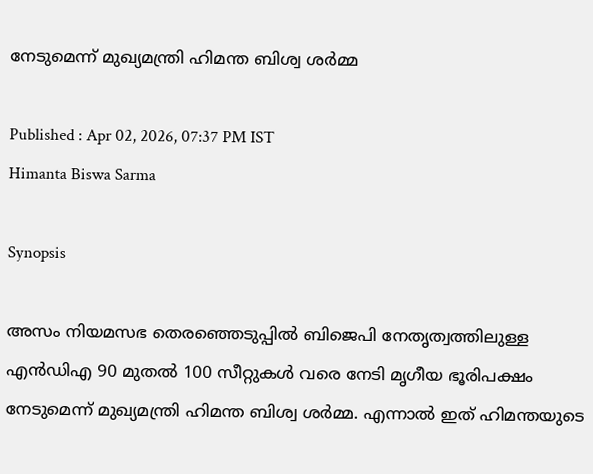നേടുമെന്ന് മുഖ്യമന്ത്രി ഹിമന്ത ബിശ്വ ശർമ്മ

Published : Apr 02, 2026, 07:37 PM IST
Himanta Biswa Sarma

Synopsis

അസം നിയമസഭ തെരഞ്ഞെടുപ്പില്‍ ബിജെപി നേതൃത്വത്തിലുള്ള എന്‍ഡിഎ 90 മുതല്‍ 100 സീറ്റുകള്‍ വരെ നേടി മൃഗീയ ഭൂരിപക്ഷം നേടുമെന്ന് മുഖ്യമന്ത്രി ഹിമന്ത ബിശ്വ ശർമ്മ. എന്നാല്‍ ഇത് ഹിമന്തയുടെ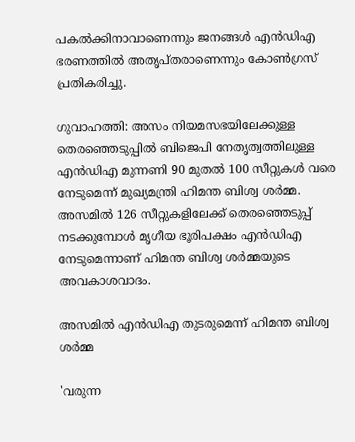പകല്‍ക്കിനാവാണെന്നും ജനങ്ങള്‍ എന്‍ഡിഎ ഭരണത്തില്‍ അതൃപ്‌തരാണെന്നും കോണ്‍ഗ്രസ് പ്രതികരിച്ചു.

ഗുവാഹത്തി: അസം നിയമസഭയിലേക്കുള്ള തെരഞ്ഞെടുപ്പില്‍ ബിജെപി നേതൃത്വത്തിലുള്ള എന്‍ഡിഎ മുന്നണി 90 മുതല്‍ 100 സീറ്റുകള്‍ വരെ നേടുമെന്ന് മുഖ്യമന്ത്രി ഹിമന്ത ബിശ്വ ശർമ്മ. അസമില്‍ 126 സീറ്റുകളിലേക്ക് തെരഞ്ഞെടുപ്പ് നടക്കുമ്പോള്‍ മൃഗീയ ഭൂരിപക്ഷം എന്‍ഡിഎ നേടുമെന്നാണ് ഹിമന്ത ബിശ്വ ശർമ്മയുടെ അവകാശവാദം.

അസമില്‍ എന്‍ഡിഎ തുടരുമെന്ന് ഹിമന്ത ബിശ്വ ശർമ്മ

'വരുന്ന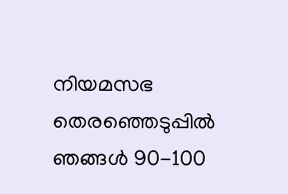നിയമസഭ തെരഞ്ഞെടുപ്പില്‍ ഞങ്ങള്‍ 90-100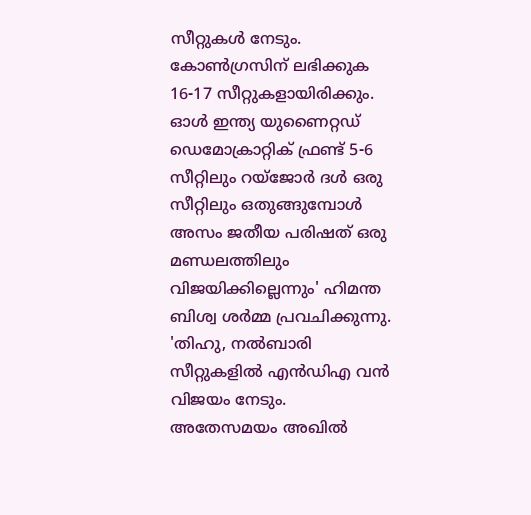സീറ്റുകള്‍ നേടും. കോണ്‍ഗ്രസിന് ലഭിക്കുക 16-17 സീറ്റുകളായിരിക്കും. ഓള്‍ ഇന്ത്യ യുണൈറ്റഡ് ഡെമോക്രാറ്റിക് ഫ്രണ്ട് 5-6 സീറ്റിലും റയ്‌ജോര്‍ ദള്‍ ഒരു സീറ്റിലും ഒതുങ്ങുമ്പോള്‍ അസം ജതീയ പരിഷത് ഒരു മണ്ഡലത്തിലും വിജയിക്കില്ലെന്നും' ഹിമന്ത ബിശ്വ ശർമ്മ പ്രവചിക്കുന്നു. 'തിഹു, നല്‍ബാരി സീറ്റുകളില്‍ എന്‍ഡിഎ വന്‍ വിജയം നേടും. അതേസമയം അഖില്‍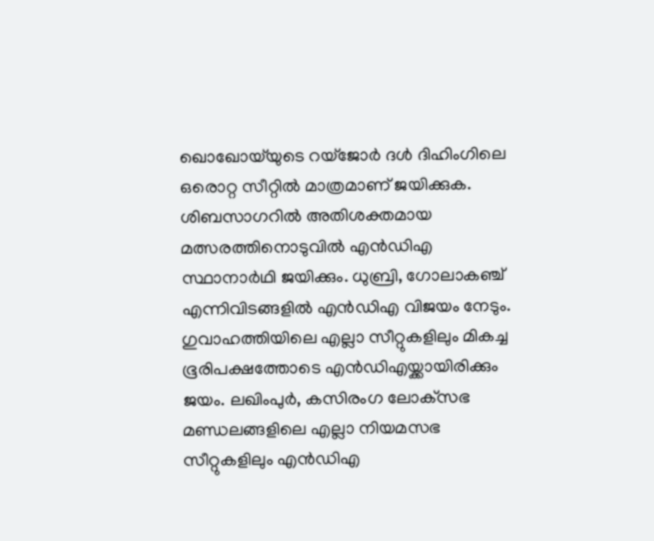ഖൊഖോയ്‌യുടെ റയ്‌ജോര്‍ ദള്‍ ദിഹിംഗിലെ ഒരൊറ്റ സീറ്റില്‍ മാത്രമാണ് ജയിക്കുക. ശിബസാഗറില്‍ അതിശക്തമായ മത്സരത്തിനൊടുവില്‍ എന്‍ഡിഎ സ്ഥാനാര്‍ഥി ജയിക്കും. ധുബ്രി, ഗോലാകഞ്ച് എന്നിവിടങ്ങളില്‍ എന്‍ഡിഎ വിജയം നേടും. ഗുവാഹത്തിയിലെ എല്ലാ സീറ്റുകളിലും മികച്ച ഭൂരിപക്ഷത്തോടെ എന്‍ഡിഎയ്ക്കായിരിക്കും ജയം. ലഖിംപുര്‍, കസിരംഗ ലോക്‌സഭ മണ്ഡലങ്ങളിലെ എല്ലാ നിയമസഭ സീറ്റുകളിലും എന്‍ഡിഎ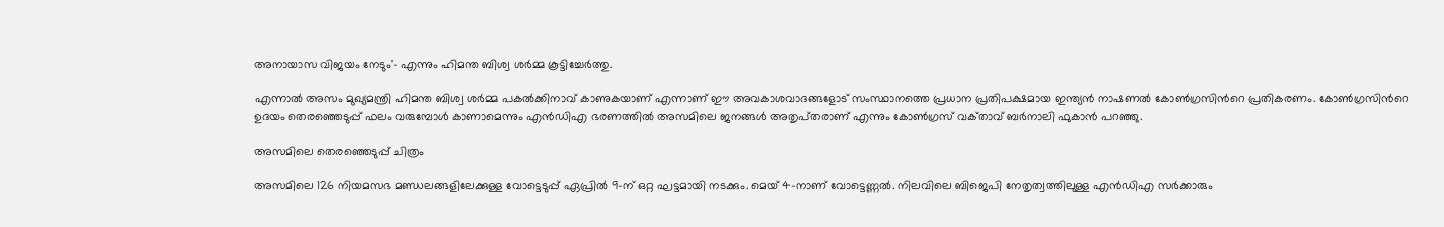അനായാസ വിജയം നേടും'- എന്നും ഹിമന്ത ബിശ്വ ശർമ്മ കൂട്ടിച്ചേര്‍ത്തു.

എന്നാല്‍ അസം മുഖ്യമന്ത്രി ഹിമന്ത ബിശ്വ ശർമ്മ പകല്‍ക്കിനാവ് കാണുകയാണ് എന്നാണ് ഈ അവകാശവാദങ്ങളോട് സംസ്ഥാനത്തെ പ്രധാന പ്രതിപക്ഷമായ ഇന്ത്യന്‍ നാഷണല്‍ കോണ്‍ഗ്രസിന്‍റെ പ്രതികരണം. കോണ്‍ഗ്രസിന്‍റെ ഉദയം തെരഞ്ഞെടുപ്പ് ഫലം വരുമ്പോള്‍ കാണാമെന്നും എന്‍ഡിഎ ഭരണത്തില്‍ അസമിലെ ജനങ്ങള്‍ അതൃപ്‌തരാണ് എന്നും കോണ്‍ഗ്രസ് വക്‌താവ് ബര്‍നാലി ഫുകാന്‍ പറഞ്ഞു.

അസമിലെ തെരഞ്ഞെടുപ്പ് ചിത്രം

അസമിലെ 126 നിയമസഭ മണ്ഡലങ്ങളിലേക്കുള്ള വോട്ടെടുപ്പ് ഏപ്രിൽ 9-ന് ഒറ്റ ഘട്ടമായി നടക്കും. മെയ് 4-നാണ് വോട്ടെണ്ണൽ. നിലവിലെ ബിജെപി നേതൃത്വത്തിലുള്ള എൻഡിഎ സർക്കാരും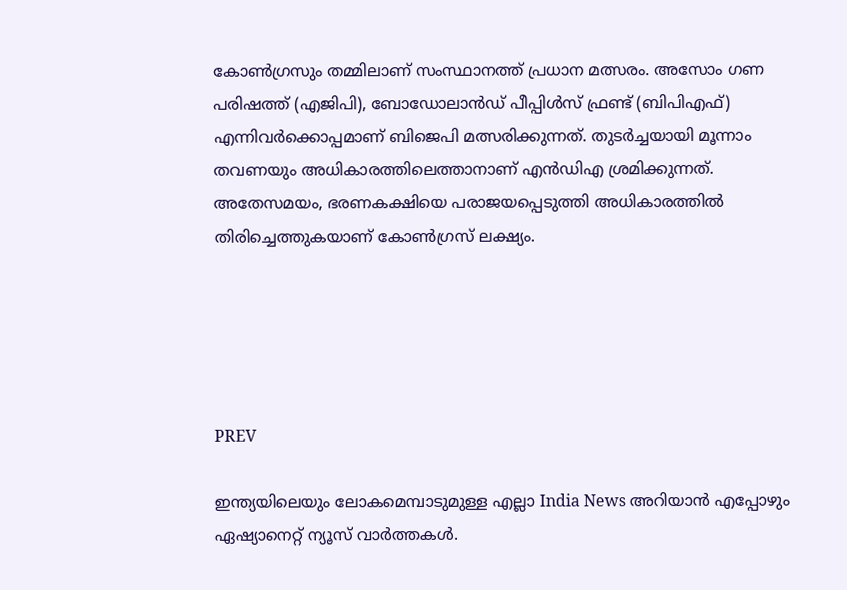കോൺഗ്രസും തമ്മിലാണ് സംസ്ഥാനത്ത് പ്രധാന മത്സരം. അസോം ഗണ പരിഷത്ത് (എജിപി), ബോഡോലാൻഡ് പീപ്പിൾസ് ഫ്രണ്ട് (ബിപിഎഫ്) എന്നിവർക്കൊപ്പമാണ് ബിജെപി മത്സരിക്കുന്നത്. തുടർച്ചയായി മൂന്നാം തവണയും അധികാരത്തിലെത്താനാണ് എൻഡിഎ ശ്രമിക്കുന്നത്. അതേസമയം, ഭരണകക്ഷിയെ പരാജയപ്പെടുത്തി അധികാരത്തിൽ തിരിച്ചെത്തുകയാണ് കോൺഗ്രസ് ലക്ഷ്യം.





PREV

ഇന്ത്യയിലെയും ലോകമെമ്പാടുമുള്ള എല്ലാ India News അറിയാൻ എപ്പോഴും ഏഷ്യാനെറ്റ് ന്യൂസ് വാർത്തകൾ.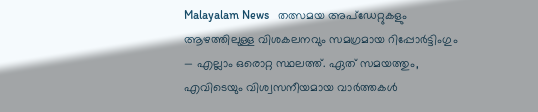Malayalam News   തത്സമയ അപ്‌ഡേറ്റുകളും ആഴത്തിലുള്ള വിശകലനവും സമഗ്രമായ റിപ്പോർട്ടിംഗും — എല്ലാം ഒരൊറ്റ സ്ഥലത്ത്. ഏത് സമയത്തും, എവിടെയും വിശ്വസനീയമായ വാർത്തകൾ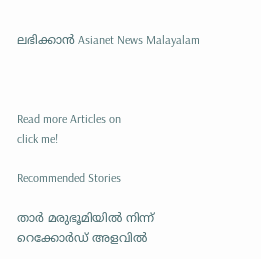ലഭിക്കാൻ Asianet News Malayalam



Read more Articles on
click me!

Recommended Stories

താര്‍ മരുഭൂമിയില്‍ നിന്ന് റെക്കോര്‍ഡ് അളവില്‍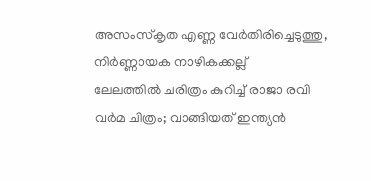അസംസ്‌കൃത എണ്ണ വേര്‍തിരിച്ചെടുത്തു, നിര്‍ണ്ണായക നാഴികക്കല്ല്
ലേലത്തിൽ ചരിത്രം കുറിച്ച് രാജാ രവി വർമ ചിത്രം; വാങ്ങിയത് ഇന്ത്യൻ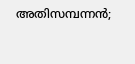അതിസമ്പന്നൻ;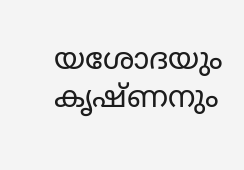യശോദയും കൃഷ്ണനും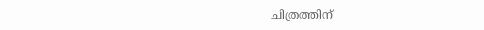ചിത്രത്തിന്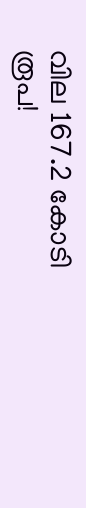വില 167.2 കോടി രൂപ!